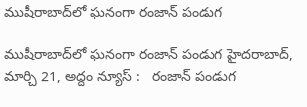ముషీరాబాద్‌లో ఘ‌నంగా రంజాన్ పండుగ‌

ముషీరాబాద్‌లో ఘ‌నంగా రంజాన్ పండుగ‌ హైదరాబాద్, మార్చి 21, అద్దం న్యూస్ :   రంజాన్ పండుగ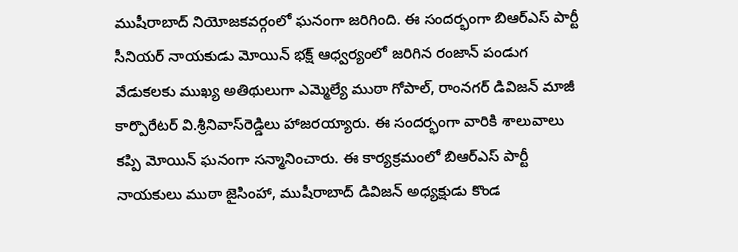ముషీరాబాద్ నియోజ‌క‌వ‌ర్గంలో ఘ‌నంగా జ‌రిగింది. ఈ సంద‌ర్భంగా బిఆర్ఎస్ పార్టీ సీనియ‌ర్ నాయ‌కుడు మోయిన్ భ‌క్ష్ ఆధ్వ‌ర్యంలో జ‌రిగిన రంజాన్ పండుగ వేడుక‌ల‌కు ముఖ్య అతిథులుగా ఎమ్మెల్యే ముఠా గోపాల్‌, రాంన‌గ‌ర్ డివిజ‌న్ మాజీ కార్పొరేట‌ర్ వి.శ్రీనివాస్‌రెడ్డిలు హాజ‌ర‌య్యారు. ఈ సంద‌ర్భంగా వారికి శాలువాలు క‌ప్పి మోయిన్ ఘ‌నంగా స‌న్మానించారు. ఈ కార్య‌క్ర‌మంలో బిఆర్ఎస్ పార్టీ నాయ‌కులు ముఠా జైసింహా, ముషీరాబాద్ డివిజ‌న్ అధ్య‌క్షుడు కొండ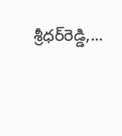శ్రీధ‌ర్‌రెడ్డి,...